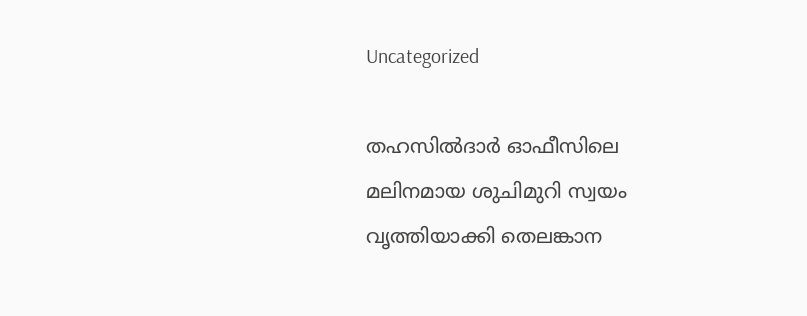Uncategorized

തഹസിൽദാർ ഓഫീസിലെ മലിനമായ ശുചിമുറി സ്വയം വൃത്തിയാക്കി തെലങ്കാന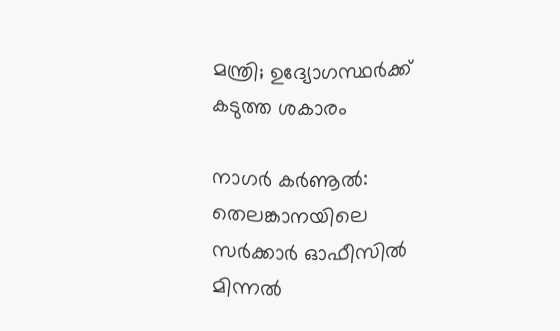മന്ത്രി; ഉദ്യോഗസ്ഥർക്ക് കടുത്ത ശകാരം

നാഗർ കർണൂൽ: തെലങ്കാനയിലെ സർക്കാർ ഓഫീസിൽ മിന്നൽ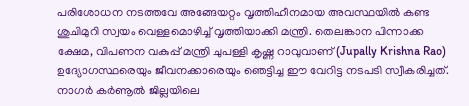പരിശോധന നടത്തവേ അങ്ങേയറ്റം വൃത്തിഹീനമായ അവസ്ഥയിൽ കണ്ട ശുചിമുറി സ്വയം വെള്ളമൊഴിച്ച് വൃത്തിയാക്കി മന്ത്രി. തെലങ്കാന പിന്നാക്ക ക്ഷേമ, വിപണന വകുപ്പ് മന്ത്രി ചുപള്ളി കൃഷ്ണ റാവുവാണ് (Jupally Krishna Rao) ഉദ്യോഗസ്ഥരെയും ജീവനക്കാരെയും ഞെട്ടിച്ച ഈ വേറിട്ട നടപടി സ്വീകരിച്ചത്. നാഗർ കർണൂൽ ജില്ലയിലെ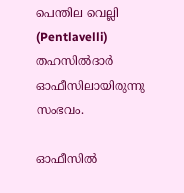പെന്തില വെല്ലി (Pentlavelli) തഹസിൽദാർ ഓഫീസിലായിരുന്നു സംഭവം.

ഓഫീസിൽ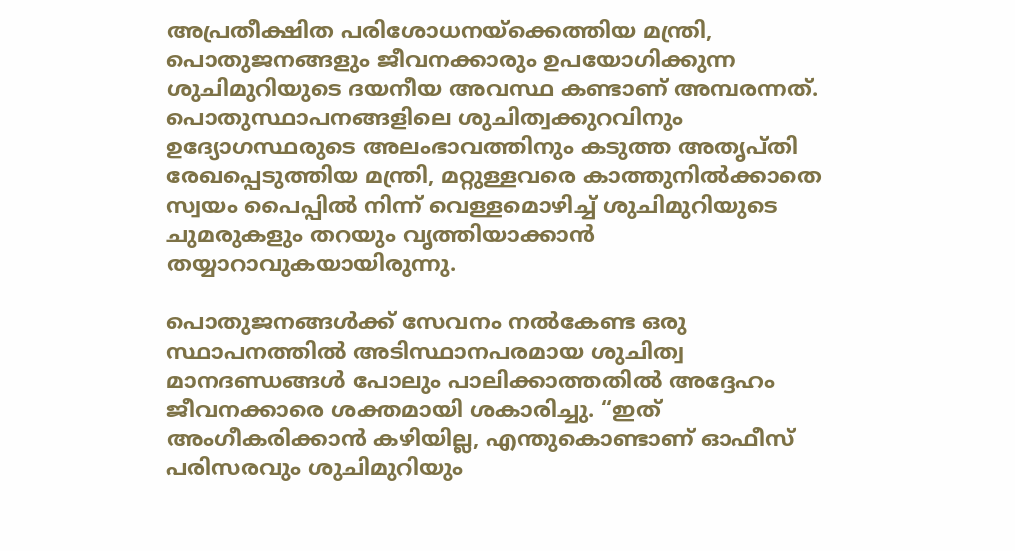അപ്രതീക്ഷിത പരിശോധനയ്ക്കെത്തിയ മന്ത്രി, പൊതുജനങ്ങളും ജീവനക്കാരും ഉപയോഗിക്കുന്ന ശുചിമുറിയുടെ ദയനീയ അവസ്ഥ കണ്ടാണ് അമ്പരന്നത്. പൊതുസ്ഥാപനങ്ങളിലെ ശുചിത്വക്കുറവിനും ഉദ്യോഗസ്ഥരുടെ അലംഭാവത്തിനും കടുത്ത അതൃപ്തി രേഖപ്പെടുത്തിയ മന്ത്രി, മറ്റുള്ളവരെ കാത്തുനിൽക്കാതെ സ്വയം പൈപ്പിൽ നിന്ന് വെള്ളമൊഴിച്ച് ശുചിമുറിയുടെ ചുമരുകളും തറയും വൃത്തിയാക്കാൻ തയ്യാറാവുകയായിരുന്നു.

പൊതുജനങ്ങൾക്ക് സേവനം നൽകേണ്ട ഒരു സ്ഥാപനത്തിൽ അടിസ്ഥാനപരമായ ശുചിത്വ മാനദണ്ഡങ്ങൾ പോലും പാലിക്കാത്തതിൽ അദ്ദേഹം ജീവനക്കാരെ ശക്തമായി ശകാരിച്ചു. “ഇത് അംഗീകരിക്കാൻ കഴിയില്ല, എന്തുകൊണ്ടാണ് ഓഫീസ് പരിസരവും ശുചിമുറിയും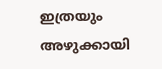ഇത്രയും അഴുക്കായി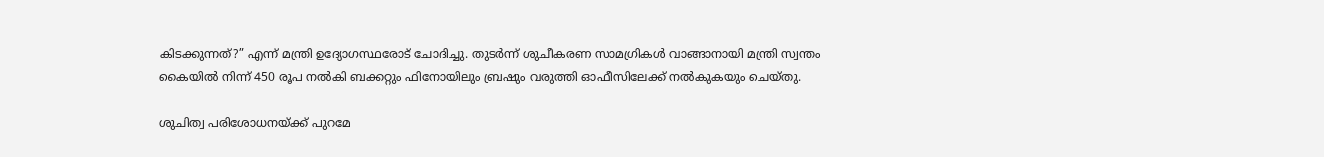കിടക്കുന്നത്?” എന്ന് മന്ത്രി ഉദ്യോഗസ്ഥരോട് ചോദിച്ചു. തുടർന്ന് ശുചീകരണ സാമഗ്രികൾ വാങ്ങാനായി മന്ത്രി സ്വന്തം കൈയിൽ നിന്ന് 450 രൂപ നൽകി ബക്കറ്റും ഫിനോയിലും ബ്രഷും വരുത്തി ഓഫീസിലേക്ക് നൽകുകയും ചെയ്തു.

ശുചിത്വ പരിശോധനയ്ക്ക് പുറമേ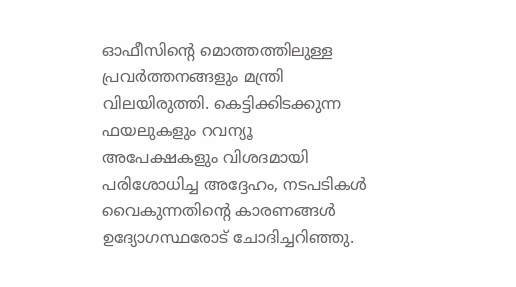ഓഫീസിന്റെ മൊത്തത്തിലുള്ള പ്രവർത്തനങ്ങളും മന്ത്രി വിലയിരുത്തി. കെട്ടിക്കിടക്കുന്ന ഫയലുകളും റവന്യൂ അപേക്ഷകളും വിശദമായി പരിശോധിച്ച അദ്ദേഹം, നടപടികൾ വൈകുന്നതിന്റെ കാരണങ്ങൾ ഉദ്യോഗസ്ഥരോട് ചോദിച്ചറിഞ്ഞു.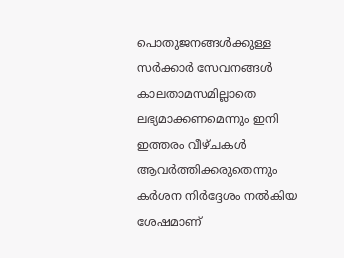പൊതുജനങ്ങൾക്കുള്ള സർക്കാർ സേവനങ്ങൾ കാലതാമസമില്ലാതെ ലഭ്യമാക്കണമെന്നും ഇനി ഇത്തരം വീഴ്ചകൾ ആവർത്തിക്കരുതെന്നും കർശന നിർദ്ദേശം നൽകിയ ശേഷമാണ്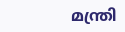മന്ത്രി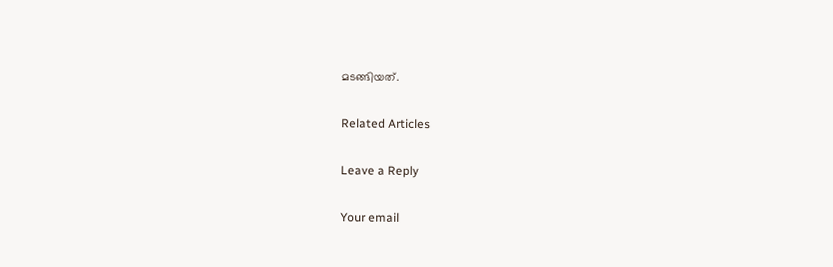മടങ്ങിയത്.

Related Articles

Leave a Reply

Your email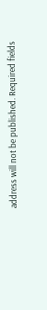address will not be published. Required fields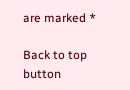are marked *

Back to top button